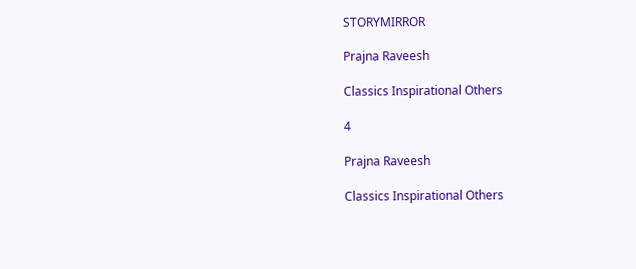STORYMIRROR

Prajna Raveesh

Classics Inspirational Others

4

Prajna Raveesh

Classics Inspirational Others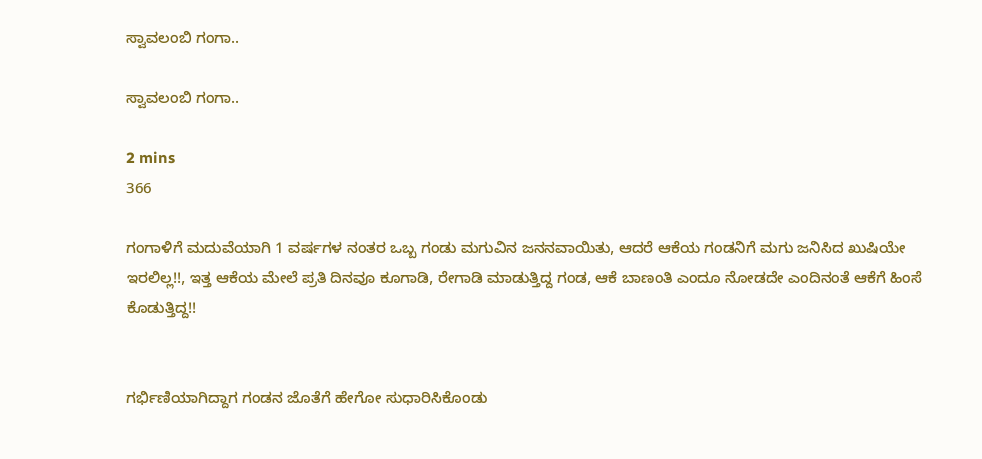ಸ್ವಾವಲಂಬಿ ಗಂಗಾ..

ಸ್ವಾವಲಂಬಿ ಗಂಗಾ..

2 mins
366

ಗಂಗಾಳಿಗೆ ಮದುವೆಯಾಗಿ 1 ವರ್ಷಗಳ ನಂತರ ಒಬ್ಬ ಗಂಡು ಮಗುವಿನ ಜನನವಾಯಿತು, ಆದರೆ ಆಕೆಯ ಗಂಡನಿಗೆ ಮಗು ಜನಿಸಿದ ಖುಷಿಯೇ ಇರಲಿಲ್ಲ!!, ಇತ್ತ ಆಕೆಯ ಮೇಲೆ ಪ್ರತಿ ದಿನವೂ ಕೂಗಾಡಿ, ರೇಗಾಡಿ ಮಾಡುತ್ತಿದ್ದ ಗಂಡ, ಆಕೆ ಬಾಣಂತಿ ಎಂದೂ ನೋಡದೇ ಎಂದಿನಂತೆ ಆಕೆಗೆ ಹಿಂಸೆ ಕೊಡುತ್ತಿದ್ದ!!


ಗರ್ಭಿಣಿಯಾಗಿದ್ದಾಗ ಗಂಡನ ಜೊತೆಗೆ ಹೇಗೋ ಸುಧಾರಿಸಿಕೊಂಡು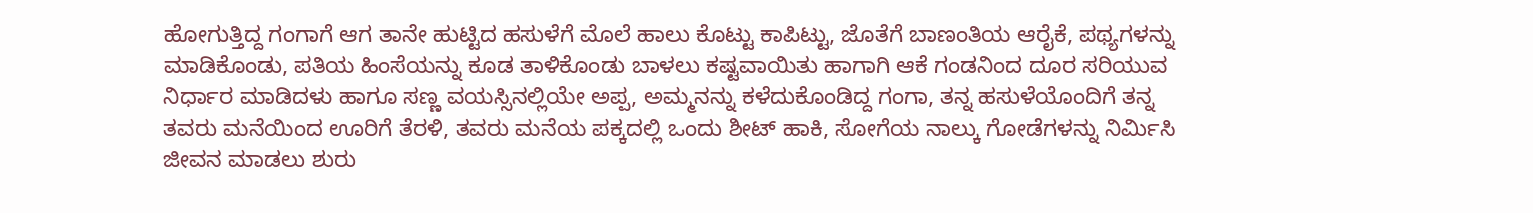ಹೋಗುತ್ತಿದ್ದ ಗಂಗಾಗೆ ಆಗ ತಾನೇ ಹುಟ್ಟಿದ ಹಸುಳೆಗೆ ಮೊಲೆ ಹಾಲು ಕೊಟ್ಟು ಕಾಪಿಟ್ಟು, ಜೊತೆಗೆ ಬಾಣಂತಿಯ ಆರೈಕೆ, ಪಥ್ಯಗಳನ್ನು ಮಾಡಿಕೊಂಡು, ಪತಿಯ ಹಿಂಸೆಯನ್ನು ಕೂಡ ತಾಳಿಕೊಂಡು ಬಾಳಲು ಕಷ್ಟವಾಯಿತು ಹಾಗಾಗಿ ಆಕೆ ಗಂಡನಿಂದ ದೂರ ಸರಿಯುವ ನಿರ್ಧಾರ ಮಾಡಿದಳು ಹಾಗೂ ಸಣ್ಣ ವಯಸ್ಸಿನಲ್ಲಿಯೇ ಅಪ್ಪ, ಅಮ್ಮನನ್ನು ಕಳೆದುಕೊಂಡಿದ್ದ ಗಂಗಾ, ತನ್ನ ಹಸುಳೆಯೊಂದಿಗೆ ತನ್ನ ತವರು ಮನೆಯಿಂದ ಊರಿಗೆ ತೆರಳಿ, ತವರು ಮನೆಯ ಪಕ್ಕದಲ್ಲಿ ಒಂದು ಶೀಟ್ ಹಾಕಿ, ಸೋಗೆಯ ನಾಲ್ಕು ಗೋಡೆಗಳನ್ನು ನಿರ್ಮಿಸಿ ಜೀವನ ಮಾಡಲು ಶುರು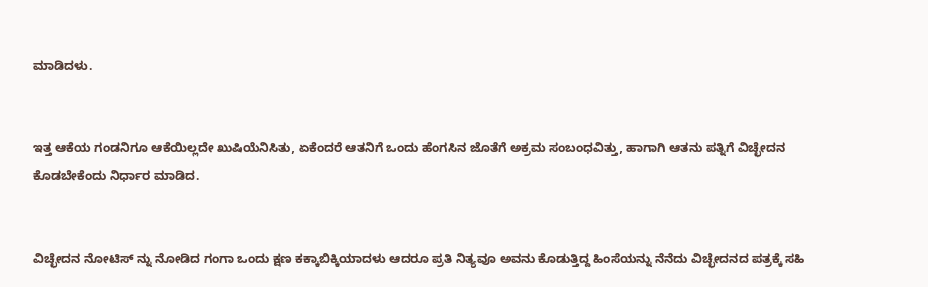ಮಾಡಿದಳು.


ಇತ್ತ ಆಕೆಯ ಗಂಡನಿಗೂ ಆಕೆಯಿಲ್ಲದೇ ಖುಷಿಯೆನಿಸಿತು, ಏಕೆಂದರೆ ಆತನಿಗೆ ಒಂದು ಹೆಂಗಸಿನ ಜೊತೆಗೆ ಅಕ್ರಮ ಸಂಬಂಧವಿತ್ತು, ಹಾಗಾಗಿ ಆತನು ಪತ್ನಿಗೆ ವಿಚ್ಛೇದನ ಕೊಡಬೇಕೆಂದು ನಿರ್ಧಾರ ಮಾಡಿದ.


ವಿಚ್ಛೇದನ ನೋಟಿಸ್ ನ್ನು ನೋಡಿದ ಗಂಗಾ ಒಂದು ಕ್ಷಣ ಕಕ್ಕಾಬಿಕ್ಕಿಯಾದಳು ಆದರೂ ಪ್ರತಿ ನಿತ್ಯವೂ ಅವನು ಕೊಡುತ್ತಿದ್ದ ಹಿಂಸೆಯನ್ನು ನೆನೆದು ವಿಚ್ಛೇದನದ ಪತ್ರಕ್ಕೆ ಸಹಿ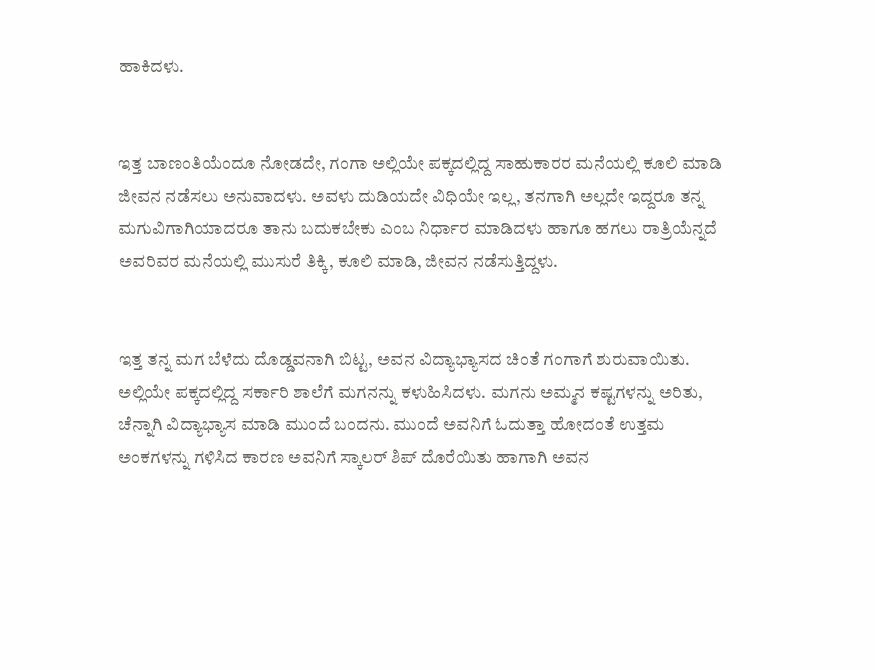ಹಾಕಿದಳು.


ಇತ್ತ ಬಾಣಂತಿಯೆಂದೂ ನೋಡದೇ, ಗಂಗಾ ಅಲ್ಲಿಯೇ ಪಕ್ಕದಲ್ಲಿದ್ದ ಸಾಹುಕಾರರ ಮನೆಯಲ್ಲಿ ಕೂಲಿ ಮಾಡಿ ಜೀವನ ನಡೆಸಲು ಅನುವಾದಳು. ಅವಳು ದುಡಿಯದೇ ವಿಧಿಯೇ ಇಲ್ಲ, ತನಗಾಗಿ ಅಲ್ಲದೇ ಇದ್ದರೂ ತನ್ನ ಮಗುವಿಗಾಗಿಯಾದರೂ ತಾನು ಬದುಕಬೇಕು ಎಂಬ ನಿರ್ಧಾರ ಮಾಡಿದಳು ಹಾಗೂ ಹಗಲು ರಾತ್ರಿಯೆನ್ನದೆ ಅವರಿವರ ಮನೆಯಲ್ಲಿ ಮುಸುರೆ ತಿಕ್ಕಿ, ಕೂಲಿ ಮಾಡಿ, ಜೀವನ ನಡೆಸುತ್ತಿದ್ದಳು.


ಇತ್ತ ತನ್ನ ಮಗ ಬೆಳೆದು ದೊಡ್ಡವನಾಗಿ ಬಿಟ್ಟ, ಅವನ ವಿದ್ಯಾಭ್ಯಾಸದ ಚಿಂತೆ ಗಂಗಾಗೆ ಶುರುವಾಯಿತು. ಅಲ್ಲಿಯೇ ಪಕ್ಕದಲ್ಲಿದ್ದ ಸರ್ಕಾರಿ ಶಾಲೆಗೆ ಮಗನನ್ನು ಕಳುಹಿಸಿದಳು. ಮಗನು ಅಮ್ಮನ ಕಷ್ಟಗಳನ್ನು ಅರಿತು, ಚೆನ್ನಾಗಿ ವಿದ್ಯಾಭ್ಯಾಸ ಮಾಡಿ ಮುಂದೆ ಬಂದನು. ಮುಂದೆ ಅವನಿಗೆ ಓದುತ್ತಾ ಹೋದಂತೆ ಉತ್ತಮ ಅಂಕಗಳನ್ನು ಗಳಿಸಿದ ಕಾರಣ ಅವನಿಗೆ ಸ್ಕಾಲರ್ ಶಿಪ್ ದೊರೆಯಿತು ಹಾಗಾಗಿ ಅವನ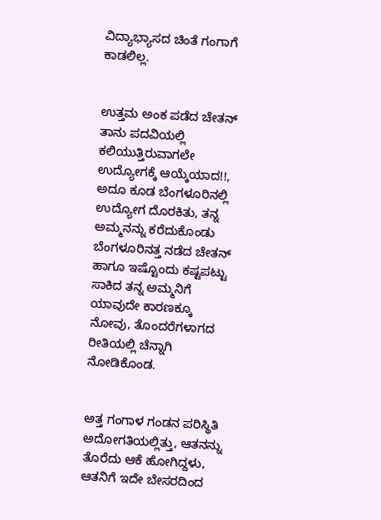ವಿದ್ಯಾಭ್ಯಾಸದ ಚಿಂತೆ ಗಂಗಾಗೆ ಕಾಡಲಿಲ್ಲ.


ಉತ್ತಮ ಅಂಕ ಪಡೆದ ಚೇತನ್ ತಾನು ಪದವಿಯಲ್ಲಿ ಕಲಿಯುತ್ತಿರುವಾಗಲೇ ಉದ್ಯೋಗಕ್ಕೆ ಆಯ್ಕೆಯಾದ!!, ಅದೂ ಕೂಡ ಬೆಂಗಳೂರಿನಲ್ಲಿ ಉದ್ಯೋಗ ದೊರಕಿತು, ತನ್ನ ಅಮ್ಮನನ್ನು ಕರೆದುಕೊಂಡು ಬೆಂಗಳೂರಿನತ್ತ ನಡೆದ ಚೇತನ್ ಹಾಗೂ ಇಷ್ಟೊಂದು ಕಷ್ಟಪಟ್ಟು ಸಾಕಿದ ತನ್ನ ಅಮ್ಮನಿಗೆ ಯಾವುದೇ ಕಾರಣಕ್ಕೂ ನೋವು, ತೊಂದರೆಗಳಾಗದ ರೀತಿಯಲ್ಲಿ ಚೆನ್ನಾಗಿ ನೋಡಿಕೊಂಡ.


ಅತ್ತ ಗಂಗಾಳ ಗಂಡನ ಪರಿಸ್ಥಿತಿ ಅದೋಗತಿಯಲ್ಲಿತ್ತು, ಆತನನ್ನು ತೊರೆದು ಆಕೆ ಹೋಗಿದ್ದಳು, ಆತನಿಗೆ ಇದೇ ಬೇಸರದಿಂದ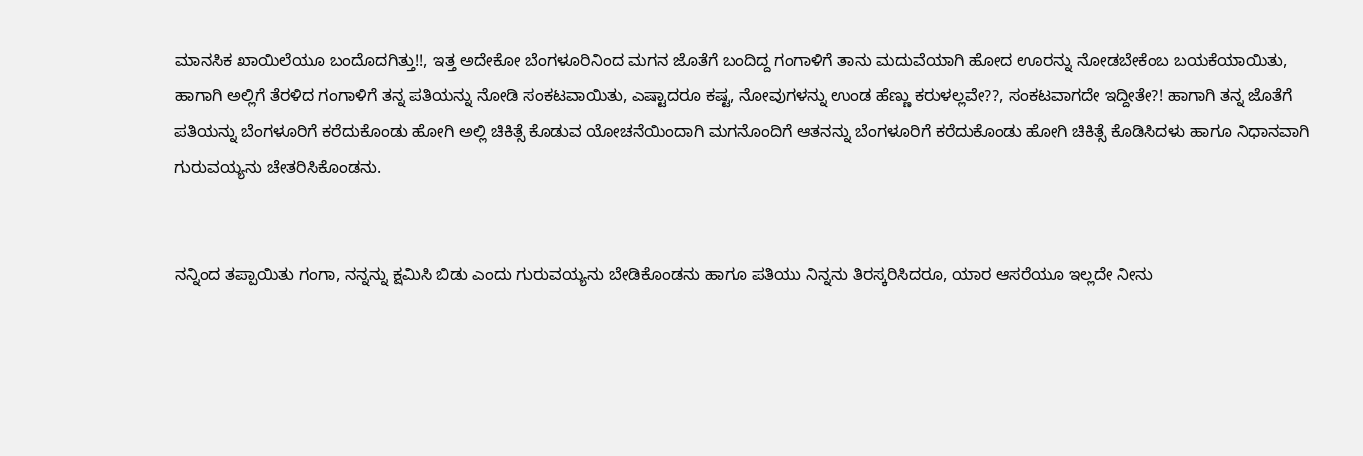ಮಾನಸಿಕ ಖಾಯಿಲೆಯೂ ಬಂದೊದಗಿತ್ತು!!, ಇತ್ತ ಅದೇಕೋ ಬೆಂಗಳೂರಿನಿಂದ ಮಗನ ಜೊತೆಗೆ ಬಂದಿದ್ದ ಗಂಗಾಳಿಗೆ ತಾನು ಮದುವೆಯಾಗಿ ಹೋದ ಊರನ್ನು ನೋಡಬೇಕೆಂಬ ಬಯಕೆಯಾಯಿತು, ಹಾಗಾಗಿ ಅಲ್ಲಿಗೆ ತೆರಳಿದ ಗಂಗಾಳಿಗೆ ತನ್ನ ಪತಿಯನ್ನು ನೋಡಿ ಸಂಕಟವಾಯಿತು, ಎಷ್ಟಾದರೂ ಕಷ್ಟ, ನೋವುಗಳನ್ನು ಉಂಡ ಹೆಣ್ಣು ಕರುಳಲ್ಲವೇ??, ಸಂಕಟವಾಗದೇ ಇದ್ದೀತೇ?! ಹಾಗಾಗಿ ತನ್ನ ಜೊತೆಗೆ ಪತಿಯನ್ನು ಬೆಂಗಳೂರಿಗೆ ಕರೆದುಕೊಂಡು ಹೋಗಿ ಅಲ್ಲಿ ಚಿಕಿತ್ಸೆ ಕೊಡುವ ಯೋಚನೆಯಿಂದಾಗಿ ಮಗನೊಂದಿಗೆ ಆತನನ್ನು ಬೆಂಗಳೂರಿಗೆ ಕರೆದುಕೊಂಡು ಹೋಗಿ ಚಿಕಿತ್ಸೆ ಕೊಡಿಸಿದಳು ಹಾಗೂ ನಿಧಾನವಾಗಿ ಗುರುವಯ್ಯನು ಚೇತರಿಸಿಕೊಂಡನು.


ನನ್ನಿಂದ ತಪ್ಪಾಯಿತು ಗಂಗಾ, ನನ್ನನ್ನು ಕ್ಷಮಿಸಿ ಬಿಡು ಎಂದು ಗುರುವಯ್ಯನು ಬೇಡಿಕೊಂಡನು ಹಾಗೂ ಪತಿಯು ನಿನ್ನನು ತಿರಸ್ಕರಿಸಿದರೂ, ಯಾರ ಆಸರೆಯೂ ಇಲ್ಲದೇ ನೀನು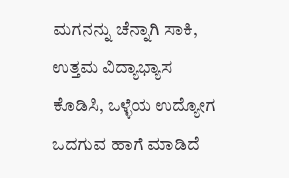ಮಗನನ್ನು ಚೆನ್ನಾಗಿ ಸಾಕಿ, ಉತ್ತಮ ವಿದ್ಯಾಭ್ಯಾಸ ಕೊಡಿಸಿ, ಒಳ್ಳೆಯ ಉದ್ಯೋಗ ಒದಗುವ ಹಾಗೆ ಮಾಡಿದೆ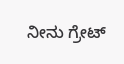ನೀನು ಗ್ರೇಟ್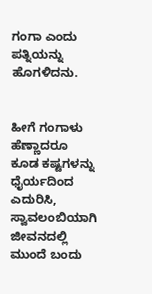ಗಂಗಾ ಎಂದು ಪತ್ನಿಯನ್ನು ಹೊಗಳಿದನು.


ಹೀಗೆ ಗಂಗಾಳು ಹೆಣ್ಣಾದರೂ ಕೂಡ ಕಷ್ಟಗಳನ್ನು ಧೈರ್ಯದಿಂದ ಎದುರಿಸಿ, ಸ್ವಾವಲಂಬಿಯಾಗಿ ಜೀವನದಲ್ಲಿ ಮುಂದೆ ಬಂದು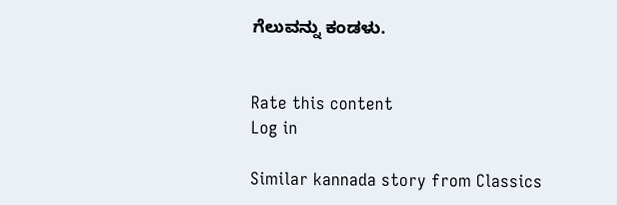ಗೆಲುವನ್ನು ಕಂಡಳು.


Rate this content
Log in

Similar kannada story from Classics